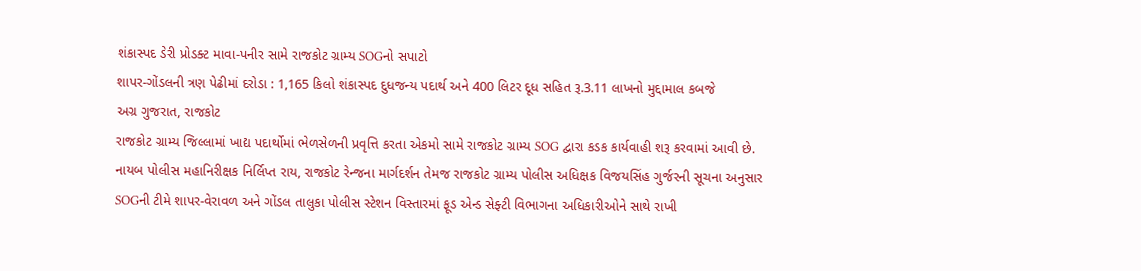શંકાસ્પદ ડેરી પ્રોડક્ટ માવા-પનીર સામે રાજકોટ ગ્રામ્ય SOGનો સપાટો
શાપર-ગોંડલની ત્રણ પેઢીમાં દરોડા : 1,165 કિલો શંકાસ્પદ દુધજન્ય પદાર્થ અને 400 લિટર દૂધ સહિત રૂ.3.11 લાખનો મુદ્દામાલ કબજે
અગ્ર ગુજરાત, રાજકોટ
રાજકોટ ગ્રામ્ય જિલ્લામાં ખાદ્ય પદાર્થોમાં ભેળસેળની પ્રવૃત્તિ કરતા એકમો સામે રાજકોટ ગ્રામ્ય SOG દ્વારા કડક કાર્યવાહી શરૂ કરવામાં આવી છે. નાયબ પોલીસ મહાનિરીક્ષક નિર્લિપ્ત રાય, રાજકોટ રેન્જના માર્ગદર્શન તેમજ રાજકોટ ગ્રામ્ય પોલીસ અધિક્ષક વિજયસિંહ ગુર્જરની સૂચના અનુસાર SOGની ટીમે શાપર-વેરાવળ અને ગોંડલ તાલુકા પોલીસ સ્ટેશન વિસ્તારમાં ફૂડ એન્ડ સેફ્ટી વિભાગના અધિકારીઓને સાથે રાખી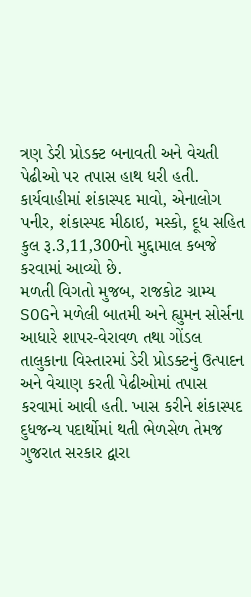ત્રણ ડેરી પ્રોડક્ટ બનાવતી અને વેચતી પેઢીઓ પર તપાસ હાથ ધરી હતી. કાર્યવાહીમાં શંકાસ્પદ માવો, એનાલોગ પનીર, શંકાસ્પદ મીઠાઇ, મસ્કો, દૂધ સહિત કુલ રૂ.3,11,300નો મુદ્દામાલ કબજે કરવામાં આવ્યો છે.
મળતી વિગતો મુજબ, રાજકોટ ગ્રામ્ય SOGને મળેલી બાતમી અને હ્યુમન સોર્સના આધારે શાપર-વેરાવળ તથા ગોંડલ તાલુકાના વિસ્તારમાં ડેરી પ્રોડક્ટનું ઉત્પાદન અને વેચાણ કરતી પેઢીઓમાં તપાસ કરવામાં આવી હતી. ખાસ કરીને શંકાસ્પદ દુધજન્ય પદાર્થોમાં થતી ભેળસેળ તેમજ ગુજરાત સરકાર દ્વારા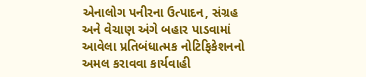એનાલોગ પનીરના ઉત્પાદન, સંગ્રહ અને વેચાણ અંગે બહાર પાડવામાં આવેલા પ્રતિબંધાત્મક નોટિફિકેશનનો અમલ કરાવવા કાર્યવાહી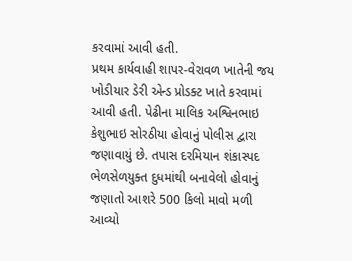કરવામાં આવી હતી.
પ્રથમ કાર્યવાહી શાપર-વેરાવળ ખાતેની જય ખોડીયાર ડેરી એન્ડ પ્રોડક્ટ ખાતે કરવામાં આવી હતી. પેઢીના માલિક અશ્વિનભાઇ કેશુભાઇ સોરઠીયા હોવાનું પોલીસ દ્વારા જણાવાયું છે. તપાસ દરમિયાન શંકાસ્પદ ભેળસેળયુક્ત દુધમાંથી બનાવેલો હોવાનું જણાતો આશરે 500 કિલો માવો મળી આવ્યો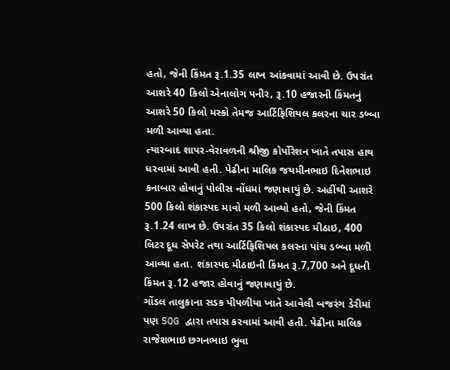હતો, જેની કિંમત રૂ.1.35 લાખ આંકવામાં આવી છે. ઉપરાંત આશરે 40 કિલો એનાલોગ પનીર, રૂ.10 હજારની કિંમતનું આશરે 50 કિલો મસ્કો તેમજ આર્ટિફિશિયલ કલરના ચાર ડબ્બા મળી આવ્યા હતા.
ત્યારબાદ શાપર-વેરાવળની શ્રીજી કોર્પોરેશન ખાતે તપાસ હાથ ધરવામાં આવી હતી. પેઢીના માલિક જયમીનભાઇ દિનેશભાઇ કનાબાર હોવાનું પોલીસ નોંધમાં જણાવાયું છે. અહીંથી આશરે 500 કિલો શંકાસ્પદ માવો મળી આવ્યો હતો, જેની કિંમત રૂ.1.24 લાખ છે. ઉપરાંત 35 કિલો શંકાસ્પદ મીઠાઇ, 400 લિટર દૂધ સેપરેટ તથા આર્ટિફિશિયલ કલરના પાંચ ડબ્બા મળી આવ્યા હતા. શંકાસ્પદ મીઠાઇની કિંમત રૂ.7,700 અને દૂધની કિંમત રૂ.12 હજાર હોવાનું જણાવાયું છે.
ગોંડલ તાલુકાના સડક પીપળીયા ખાતે આવેલી બજરંગ ડેરીમાં પણ SOG દ્વારા તપાસ કરવામાં આવી હતી. પેઢીના માલિક રાજેશભાઇ છગનભાઇ ભુવા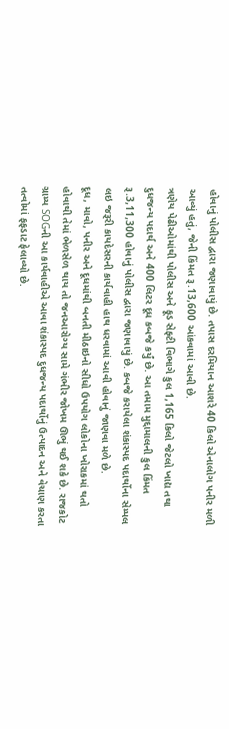હોવાનું પોલીસ દ્વારા જણાવાયું છે. તપાસ દરમિયાન આશરે 40 કિલો એનાલોગ પનીર મળી આવ્યું હતું, જેની કિંમત રૂ.13,600 આંકવામાં આવી છે.
ત્રણેય પેઢીઓમાંથી પોલીસ અને ફૂડ સેફ્ટી વિભાગે કુલ 1,165 કિલો જેટલો ખાદ્ય તથા દુધજન્ય પદાર્થ અને 400 લિટર દૂધ કબજે કર્યું છે. આ તમામ મુદ્દામાલની કુલ કિંમત રૂ.3,11,300 હોવાનું પોલીસ દ્વારા જણાવાયું છે. કબજે કરાયેલા શંકાસ્પદ પદાર્થોના સેમ્પલ લઇ જરૂરી કાયદેસરની કાર્યવાહી હાથ ધરવામાં આવી હોવાનું જાણવા મળે છે.
દૂધ, માવો, પનીર અને દૂધમાંથી બનતી મીઠાઇનો સીધો ઉપયોગ લોકોના ખોરાકમાં થતો હોવાથી તેમાં ભેળસેળ થાય તો જનઆરોગ્ય સામે ગંભીર જોખમ ઊભું થઈ શકે છે. રાજકોટ ગ્રામ્ય SOGની આ કાર્યવાહીએ આવા શંકાસ્પદ દુધજન્ય પદાર્થોનું ઉત્પાદન અને વેચાણ કરતા તત્વોમાં ફફડાટ ફેલાવ્યો છે.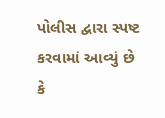પોલીસ દ્વારા સ્પષ્ટ કરવામાં આવ્યું છે કે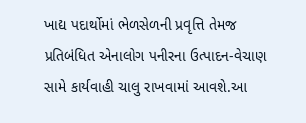ખાદ્ય પદાર્થોમાં ભેળસેળની પ્રવૃત્તિ તેમજ પ્રતિબંધિત એનાલોગ પનીરના ઉત્પાદન-વેચાણ સામે કાર્યવાહી ચાલુ રાખવામાં આવશે.આ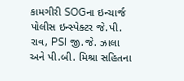કામગીરી SOGના ઇન્ચાર્જ પોલીસ ઇન્સ્પેક્ટર જે.પી. રાવ, PSI જી.જે. ઝાલા અને પી.બી. મિશ્રા સહિતના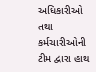અધિકારીઓ તથા કર્મચારીઓની ટીમ દ્વારા હાથ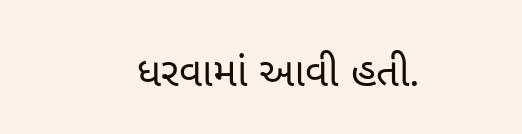ધરવામાં આવી હતી.